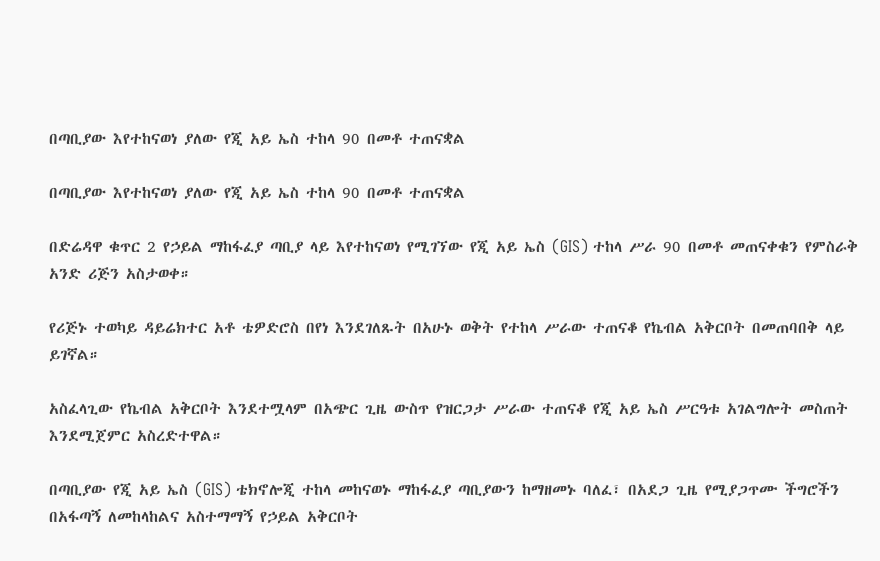በጣቢያው እየተከናወነ ያለው የጂ አይ ኤስ ተከላ 90 በመቶ ተጠናቋል

በጣቢያው እየተከናወነ ያለው የጂ አይ ኤስ ተከላ 90 በመቶ ተጠናቋል

በድሬዳዋ ቁጥር 2 የኃይል ማከፋፈያ ጣቢያ ላይ እየተከናወነ የሚገኘው የጂ አይ ኤስ (GIS) ተከላ ሥራ 90 በመቶ መጠናቀቁን የምስራቅ አንድ ሪጅን አስታወቀ።

የሪጅኑ ተወካይ ዳይሬክተር አቶ ቴዎድሮስ በየነ እንደገለጹት በአሁኑ ወቅት የተከላ ሥራው ተጠናቆ የኬብል አቅርቦት በመጠባበቅ ላይ ይገኛል።

አስፈላጊው የኬብል አቅርቦት እንደተሟላም በአጭር ጊዜ ውስጥ የዝርጋታ ሥራው ተጠናቆ የጂ አይ ኤስ ሥርዓቱ አገልግሎት መስጠት እንደሚጀምር አስረድተዋል።

በጣቢያው የጂ አይ ኤስ (GIS) ቴክኖሎጂ ተከላ መከናወኑ ማከፋፈያ ጣቢያውን ከማዘመኑ ባለፈ፣ በአደጋ ጊዜ የሚያጋጥሙ ችግሮችን በአፋጣኝ ለመከላከልና አስተማማኝ የኃይል አቅርቦት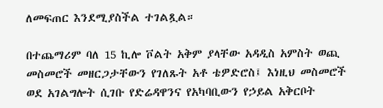ለመፍጠር እንደሚያስችል ተገልጿል።

በተጨማሪም ባለ 15 ኪሎ ቮልት አቅም ያላቸው አዳዲስ አምስት ወጪ መስመሮች መዘርጋታቸውን የገለጹት አቶ ቴዎድሮስ፤ እነዚህ መስመሮች ወደ አገልግሎት ሲገቡ የድሬዳዋንና የአካባቢውን የኃይል አቅርቦት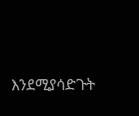እንደሚያሳድጉት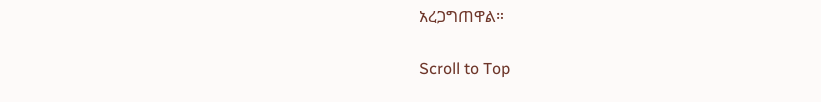አረጋግጠዋል።

Scroll to Top